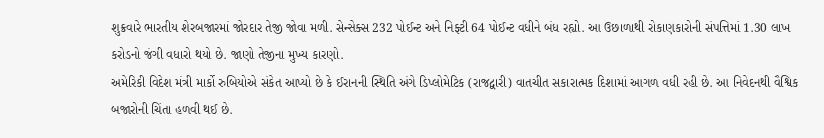શુક્રવારે ભારતીય શેરબજારમાં જોરદાર તેજી જોવા મળી. સેન્સેક્સ 232 પોઈન્ટ અને નિફ્ટી 64 પોઈન્ટ વધીને બંધ રહ્યો. આ ઉછાળાથી રોકાણકારોની સંપત્તિમાં 1.30 લાખ કરોડનો જંગી વધારો થયો છે. જાણો તેજીના મુખ્ય કારણો.
અમેરિકી વિદેશ મંત્રી માર્કો રુબિયોએ સંકેત આપ્યો છે કે ઈરાનની સ્થિતિ અંગે ડિપ્લોમેટિક (રાજદ્વારી) વાતચીત સકારાત્મક દિશામાં આગળ વધી રહી છે. આ નિવેદનથી વૈશ્વિક બજારોની ચિંતા હળવી થઈ છે.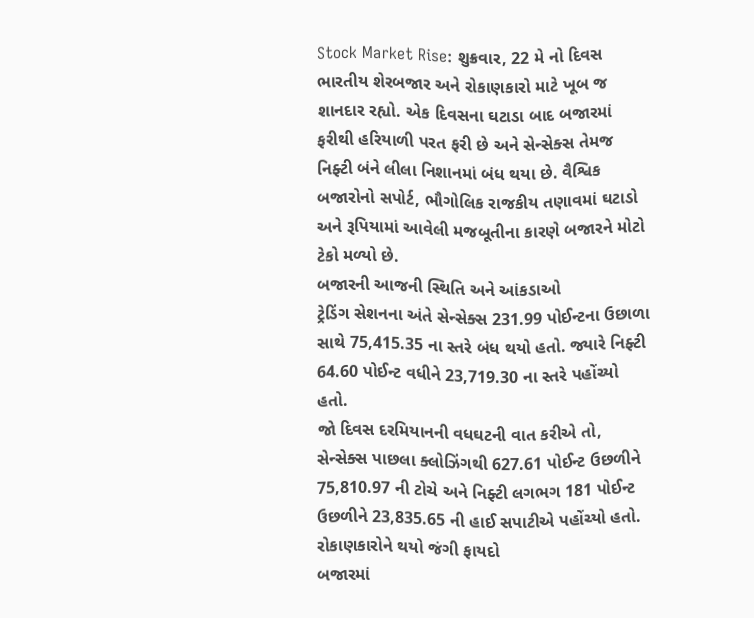Stock Market Rise: શુક્રવાર, 22 મે નો દિવસ ભારતીય શેરબજાર અને રોકાણકારો માટે ખૂબ જ શાનદાર રહ્યો. એક દિવસના ઘટાડા બાદ બજારમાં ફરીથી હરિયાળી પરત ફરી છે અને સેન્સેક્સ તેમજ નિફ્ટી બંને લીલા નિશાનમાં બંધ થયા છે. વૈશ્વિક બજારોનો સપોર્ટ, ભૌગોલિક રાજકીય તણાવમાં ઘટાડો અને રૂપિયામાં આવેલી મજબૂતીના કારણે બજારને મોટો ટેકો મળ્યો છે.
બજારની આજની સ્થિતિ અને આંકડાઓ
ટ્રેડિંગ સેશનના અંતે સેન્સેક્સ 231.99 પોઈન્ટના ઉછાળા સાથે 75,415.35 ના સ્તરે બંધ થયો હતો. જ્યારે નિફ્ટી 64.60 પોઈન્ટ વધીને 23,719.30 ના સ્તરે પહોંચ્યો હતો.
જો દિવસ દરમિયાનની વધઘટની વાત કરીએ તો, સેન્સેક્સ પાછલા ક્લોઝિંગથી 627.61 પોઈન્ટ ઉછળીને 75,810.97 ની ટોચે અને નિફ્ટી લગભગ 181 પોઈન્ટ ઉછળીને 23,835.65 ની હાઈ સપાટીએ પહોંચ્યો હતો.
રોકાણકારોને થયો જંગી ફાયદો
બજારમાં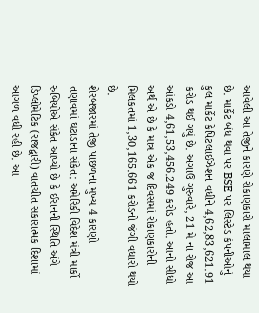આવેલી આ તેજીને કારણે રોકાણકારો માલામાલ થયા છે. માર્કેટ બંધ થવા પર BSE પર લિસ્ટેડ કંપનીઓનું કુલ માર્કેટ કેપિટલાઈઝેશન વધીને 4,62,83,621.91 કરોડ થઈ ગયું છે. અગાઉ ગુરુવારે, 21 મે ના રોજ આ આંકડો 4,61,53,456.249 કરોડ હતો. આનો સીધો અર્થ એ છે કે માત્ર એક જ દિવસમાં રોકાણકારોની મિલકતમાં 1,30,165.661 કરોડનો જંગી વધારો થયો છે.
શેરબજારમાં તેજી પાછળના મુખ્ય 4 કારણો
તણાવમાં ઘટાડાના સંકેત: અમેરિકી વિદેશ મંત્રી માર્કો રુબિયોએ સંકેત આપ્યો છે કે ઈરાનની સ્થિતિ અંગે ડિપ્લોમેટિક (રાજદ્વારી) વાતચીત સકારાત્મક દિશામાં આગળ વધી રહી છે. આ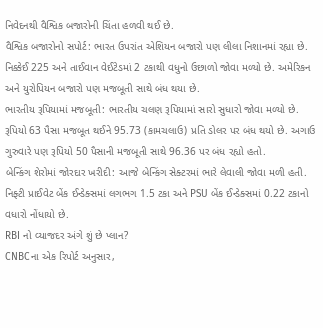નિવેદનથી વૈશ્વિક બજારોની ચિંતા હળવી થઈ છે.
વૈશ્વિક બજારોનો સપોર્ટ: ભારત ઉપરાંત એશિયન બજારો પણ લીલા નિશાનમાં રહ્યા છે. નિક્કેઈ 225 અને તાઈવાન વેઈટેડમાં 2 ટકાથી વધુનો ઉછાળો જોવા મળ્યો છે. અમેરિકન અને યુરોપિયન બજારો પણ મજબૂતી સાથે બંધ થયા છે.
ભારતીય રૂપિયામાં મજબૂતી: ભારતીય ચલણ રૂપિયામાં સારો સુધારો જોવા મળ્યો છે. રૂપિયો 63 પૈસા મજબૂત થઈને 95.73 (કામચલાઉ) પ્રતિ ડોલર પર બંધ થયો છે. અગાઉ ગુરુવારે પણ રૂપિયો 50 પૈસાની મજબૂતી સાથે 96.36 પર બંધ રહ્યો હતો.
બેન્કિંગ શેરોમાં જોરદાર ખરીદી: આજે બેન્કિંગ સેક્ટરમાં ભારે લેવાલી જોવા મળી હતી. નિફ્ટી પ્રાઈવેટ બેંક ઈન્ડેક્સમાં લગભગ 1.5 ટકા અને PSU બેંક ઈન્ડેક્સમાં 0.22 ટકાનો વધારો નોંધાયો છે.
RBI નો વ્યાજદર અંગે શું છે પ્લાન?
CNBCના એક રિપોર્ટ અનુસાર,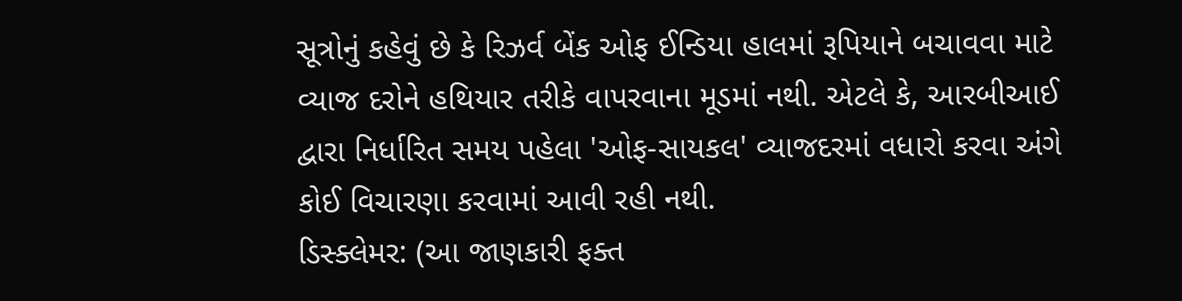સૂત્રોનું કહેવું છે કે રિઝર્વ બેંક ઓફ ઈન્ડિયા હાલમાં રૂપિયાને બચાવવા માટે વ્યાજ દરોને હથિયાર તરીકે વાપરવાના મૂડમાં નથી. એટલે કે, આરબીઆઈ દ્વારા નિર્ધારિત સમય પહેલા 'ઓફ-સાયકલ' વ્યાજદરમાં વધારો કરવા અંગે કોઈ વિચારણા કરવામાં આવી રહી નથી.
ડિસ્ક્લેમર: (આ જાણકારી ફક્ત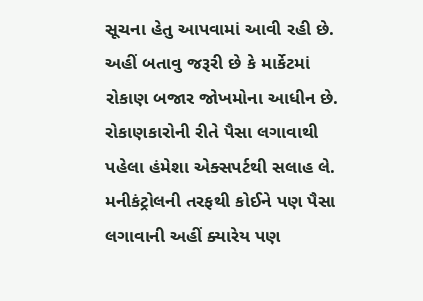સૂચના હેતુ આપવામાં આવી રહી છે. અહીં બતાવુ જરૂરી છે કે માર્કેટમાં રોકાણ બજાર જોખમોના આધીન છે. રોકાણકારોની રીતે પૈસા લગાવાથી પહેલા હંમેશા એક્સપર્ટથી સલાહ લે. મનીકંટ્રોલની તરફથી કોઈને પણ પૈસા લગાવાની અહીં ક્યારેય પણ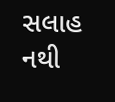સલાહ નથી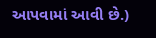આપવામાં આવી છે.)